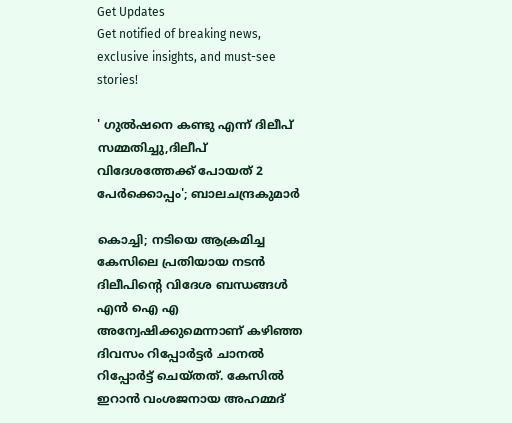Get Updates
Get notified of breaking news, exclusive insights, and must-see stories!

' ഗുൽഷനെ കണ്ടു എന്ന് ദിലീപ് സമ്മതിച്ചു,ദിലീപ് വിദേശത്തേക്ക് പോയത് 2 പേർക്കൊപ്പം'; ബാലചന്ദ്രകുമാർ

കൊച്ചി; നടിയെ ആക്രമിച്ച കേസിലെ പ്രതിയായ നടന്‍ ദിലീപിന്റെ വിദേശ ബന്ധങ്ങള്‍ എൻ ഐ എ അന്വേഷിക്കുമെന്നാണ് കഴിഞ്ഞ ദിവസം റിപ്പോർട്ടർ ചാനൽ റിപ്പോർട്ട് ചെയ്തത്. കേസിൽ ഇറാന്‍ വംശജനായ അഹമ്മദ്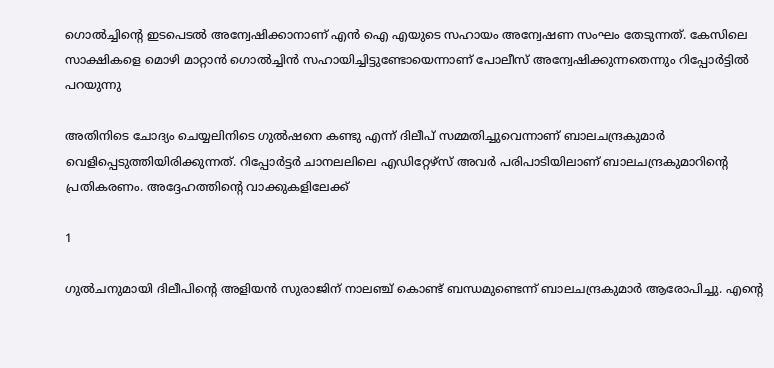ഗൊല്‍ച്ചിന്റെ ഇടപെടല്‍ അന്വേഷിക്കാനാണ് എൻ ഐ എയുടെ സഹായം അന്വേഷണ സംഘം തേടുന്നത്. കേസിലെ സാക്ഷികളെ മൊഴി മാറ്റാന്‍ ഗൊല്‍ച്ചിന്‍ സഹായിച്ചിട്ടുണ്ടോയെന്നാണ് പോലീസ് അന്വേഷിക്കുന്നതെന്നും റിപ്പോർട്ടിൽ പറയുന്നു

അതിനിടെ ചോദ്യം ചെയ്യലിനിടെ ഗുൽഷനെ കണ്ടു എന്ന് ദിലീപ് സമ്മതിച്ചുവെന്നാണ് ബാലചന്ദ്രകുമാർ വെളിപ്പെടുത്തിയിരിക്കുന്നത്. റിപ്പോർട്ടർ ചാനലലിലെ എഡിറ്റേഴ്സ് അവർ പരിപാടിയിലാണ് ബാലചന്ദ്രകുമാറിന്റെ പ്രതികരണം. അദ്ദേഹത്തിന്റെ വാക്കുകളിലേക്ക്

1

ഗുൽചനുമായി ദിലീപിന്റെ അളിയൻ സുരാജിന് നാലഞ്ച് കൊണ്ട് ബന്ധമുണ്ടെന്ന് ബാലചന്ദ്രകുമാർ ആരോപിച്ചു. എന്റെ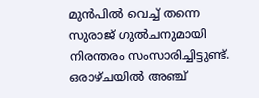മുൻപിൽ വെച്ച് തന്നെ സുരാജ് ഗുൽചനുമായി നിരന്തരം സംസാരിച്ചിട്ടുണ്ട്. ഒരാഴ്ചയിൽ അഞ്ച്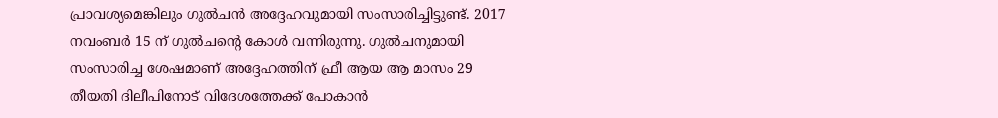പ്രാവശ്യമെങ്കിലും ഗുൽചൻ അദ്ദേഹവുമായി സംസാരിച്ചിട്ടുണ്ട്. 2017 നവംബർ 15 ന് ഗുൽചന്റെ കോൾ വന്നിരുന്നു. ഗുൽചനുമായി സംസാരിച്ച ശേഷമാണ് അദ്ദേഹത്തിന് ഫ്രീ ആയ ആ മാസം 29 തീയതി ദിലീപിനോട് വിദേശത്തേക്ക് പോകാൻ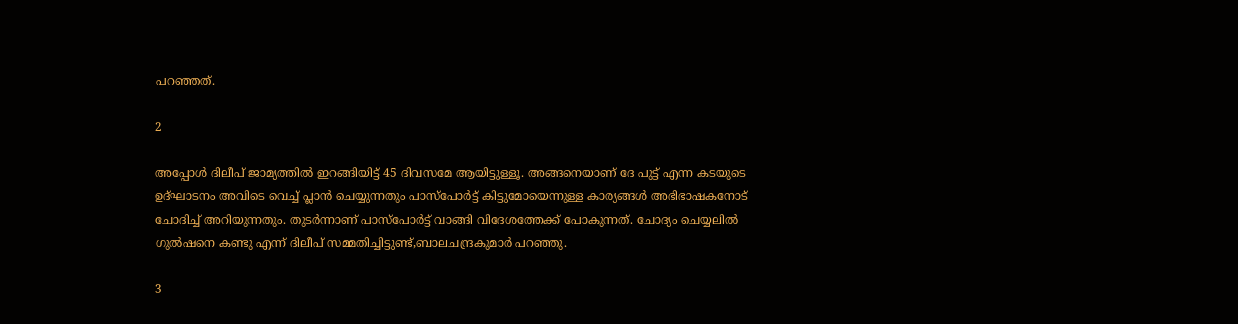പറഞ്ഞത്.

2

അപ്പോൾ ദിലീപ് ജാമ്യത്തിൽ ഇറങ്ങിയിട്ട് 45 ദിവസമേ ആയിട്ടുള്ളൂ. അങ്ങനെയാണ് ദേ പുട്ട് എന്ന കടയുടെ ഉദ്ഘാടനം അവിടെ വെച്ച് പ്ലാൻ ചെയ്യുന്നതും പാസ്പോർട്ട് കിട്ടുമോയെന്നുള്ള കാര്യങ്ങൾ അഭിഭാഷകനോട് ചോദിച്ച് അറിയുന്നതും. തുടർന്നാണ് പാസ്പോർട്ട് വാങ്ങി വിദേശത്തേക്ക് പോകുന്നത്. ചോദ്യം ചെയ്യലിൽ ഗുൽഷനെ കണ്ടു എന്ന് ദിലീപ് സമ്മതിച്ചിട്ടുണ്ട്,ബാലചന്ദ്രകുമാർ പറഞ്ഞു.

3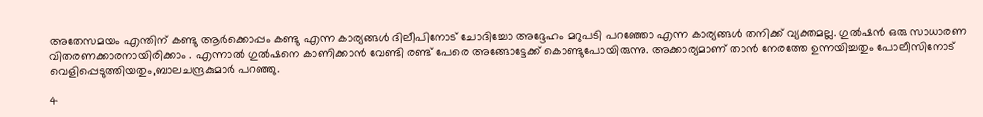അതേസമയം എന്തിന് കണ്ടു ആർക്കൊപ്പം കണ്ടു എന്ന കാര്യങ്ങൾ ദിലീപിനോട് ചോദിച്ചോ അദ്ദേഹം മറുപടി പറഞ്ഞോ എന്ന കാര്യങ്ങൾ തനിക്ക് വ്യക്തമല്ല. ഗുൽഷൻ ഒരു സാധാരണ വിതരണക്കാരനായിരിക്കാം . എന്നാൽ ഗുൽഷനെ കാണിക്കാൻ വേണ്ടി രണ്ട് പേരെ അങ്ങോട്ടേക്ക് കൊണ്ടുപോയിരുന്നു. അക്കാര്യമാണ് താൻ നേരത്തേ ഉന്നയിച്ചതും പോലീസിനോട് വെളിപ്പെടുത്തിയതും,ബാലചന്ദ്രകുമാർ പറഞ്ഞു.

4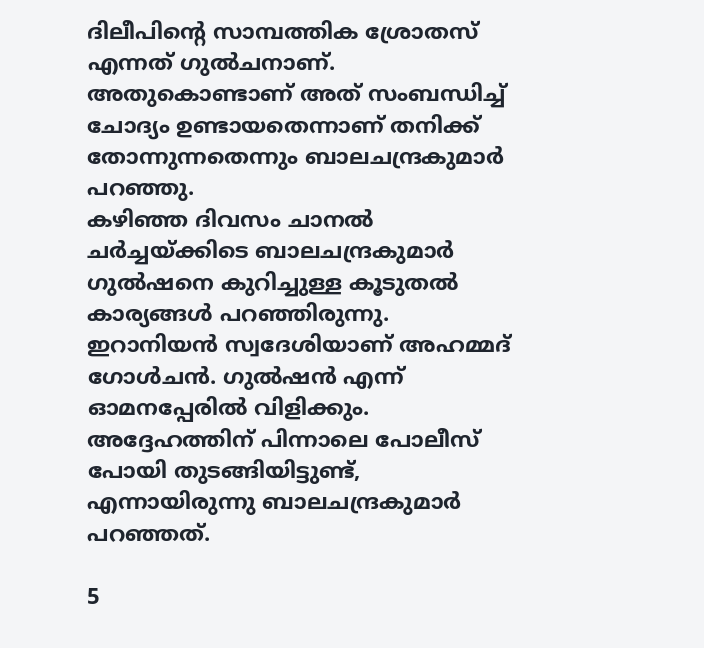ദിലീപിന്റെ സാമ്പത്തിക ശ്രോതസ് എന്നത് ഗുൽചനാണ്. അതുകൊണ്ടാണ് അത് സംബന്ധിച്ച് ചോദ്യം ഉണ്ടായതെന്നാണ് തനിക്ക് തോന്നുന്നതെന്നും ബാലചന്ദ്രകുമാർ പറഞ്ഞു.
കഴിഞ്ഞ ദിവസം ചാനൽ ചർച്ചയ്ക്കിടെ ബാലചന്ദ്രകുമാർ ഗുൽഷനെ കുറിച്ചുള്ള കൂടുതൽ കാര്യങ്ങൾ പറഞ്ഞിരുന്നു. ഇറാനിയന്‍ സ്വദേശിയാണ് അഹമ്മദ് ഗോള്‍ചന്‍. ഗുല്‍ഷന്‍ എന്ന് ഓമനപ്പേരില്‍ വിളിക്കും. അദ്ദേഹത്തിന് പിന്നാലെ പോലീസ് പോയി തുടങ്ങിയിട്ടുണ്ട്, എന്നായിരുന്നു ബാലചന്ദ്രകുമാർ പറഞ്ഞത്.

5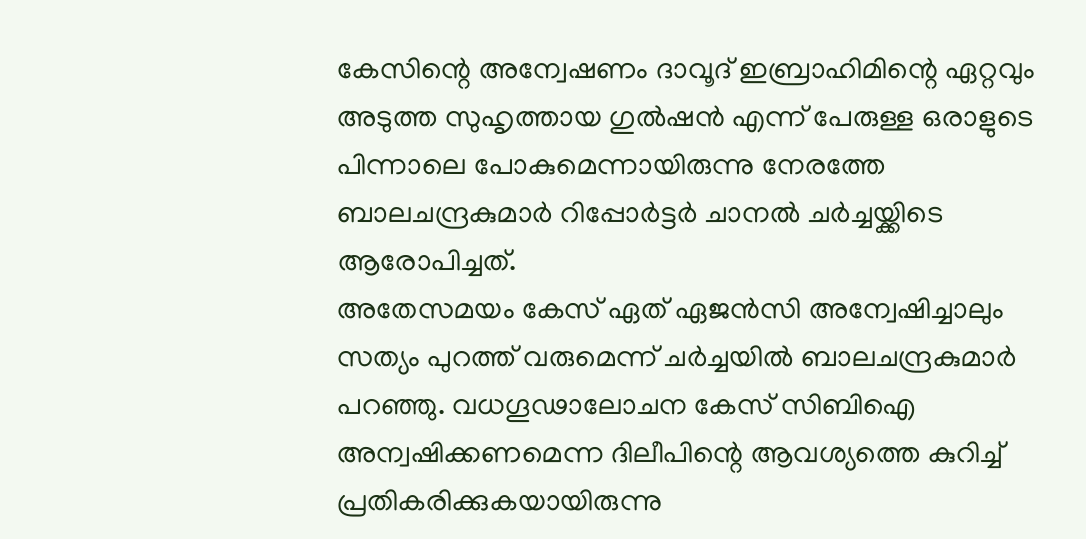കേസിന്റെ അന്വേഷണം ദാവൂദ് ഇബ്രാഹിമിന്റെ ഏറ്റവും അടുത്ത സുഹൃത്തായ ഗുല്‍ഷന്‍ എന്ന് പേരുള്ള ഒരാളുടെ പിന്നാലെ പോകുമെന്നായിരുന്നു നേരത്തേ ബാലചന്ദ്രകുമാർ റിപ്പോർട്ടർ ചാനൽ ചർച്ചയ്ക്കിടെ ആരോപിച്ചത്.
അതേസമയം കേസ് ഏത് ഏജൻസി അന്വേഷിച്ചാലും സത്യം പുറത്ത് വരുമെന്ന് ചർച്ചയിൽ ബാലചന്ദ്രകുമാർ പറഞ്ഞു. വധഗൂഢാലോചന കേസ് സിബിഐ അന്വഷിക്കണമെന്ന ദിലീപിന്റെ ആവശ്യത്തെ കുറിച്ച് പ്രതികരിക്കുകയായിരുന്നു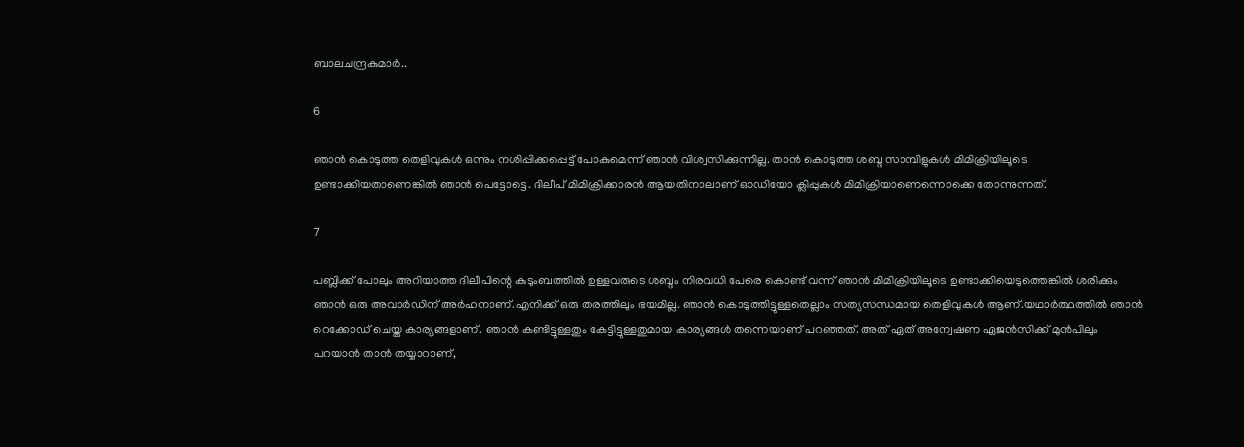ബാലചന്ദ്രകുമാർ..

6

ഞാൻ കൊടുത്ത തെളിവുകൾ ഒന്നും നശിപ്പിക്കപ്പെട്ട് പോകുമെന്ന് ഞാൻ വിശ്വസിക്കുന്നില്ല. താൻ കൊടുത്ത ശബ്ദ സാമ്പിളുകൾ മിമിക്രിയിലൂടെ ഉണ്ടാക്കിയതാണെങ്കിൽ ഞാൻ പെട്ടോട്ടെ. ദിലീപ് മിമിക്രിക്കാരൻ ആയതിനാലാണ് ഓഡിയോ ക്ലിപ്പുകൾ മിമിക്രിയാണെന്നൊക്കെ തോന്നുന്നത്.

7

പബ്ലിക്ക് പോലും അറിയാത്ത ദിലീപിന്റെ കുടുംബത്തിൽ ഉള്ളവരുടെ ശബ്ദം നിരവധി പേരെ കൊണ്ട് വന്ന് ഞാൻ മിമിക്രിയിലൂടെ ഉണ്ടാക്കിയെടുത്തെങ്കിൽ ശരിക്കും ഞാൻ ഒരു അവാർഡിന് അർഹനാണ്.എനിക്ക് ഒരു തരത്തിലും ഭയമില്ല. ഞാൻ കൊടുത്തിട്ടുള്ളതെല്ലാം സത്യസന്ധമായ തെളിവുകൾ ആണ്.യഥാർത്ഥത്തിൽ ഞാൻ റെക്കോഡ് ചെയ്ത കാര്യങ്ങളാണ്. ഞാൻ കണ്ടിട്ടുള്ളതും കേട്ടിട്ടുള്ളതുമായ കാര്യങ്ങൾ തന്നെയാണ് പറഞ്ഞത്. അത് ഏത് അന്വേഷണ ഏജൻസിക്ക് മുൻപിലും പറയാൻ താൻ തയ്യാറാണ്,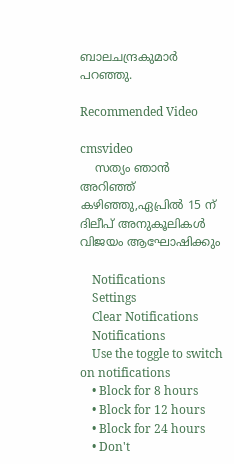ബാലചന്ദ്രകുമാർ പറഞ്ഞു.

Recommended Video

cmsvideo
    സത്യം ഞാന്‍ അറിഞ്ഞ് കഴിഞ്ഞു,ഏപ്രില്‍ 15 ന് ദിലീപ് അനുകൂലികള്‍ വിജയം ആഘോഷിക്കും

    Notifications
    Settings
    Clear Notifications
    Notifications
    Use the toggle to switch on notifications
    • Block for 8 hours
    • Block for 12 hours
    • Block for 24 hours
    • Don't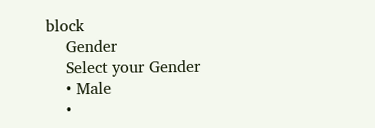block
    Gender
    Select your Gender
    • Male
    •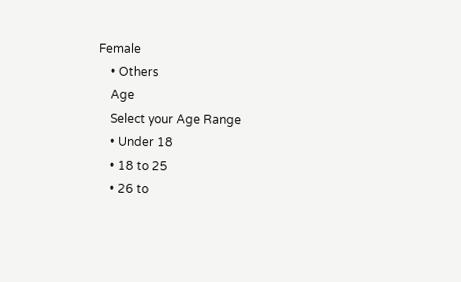Female
    • Others
    Age
    Select your Age Range
    • Under 18
    • 18 to 25
    • 26 to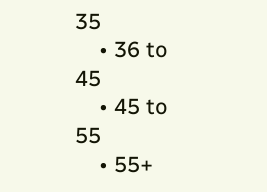35
    • 36 to 45
    • 45 to 55
    • 55+